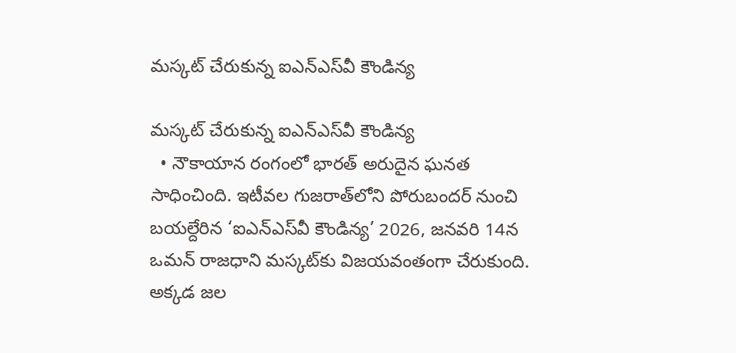మస్కట్‌ చేరుకున్న ఐఎన్‌ఎస్‌వీ కౌండిన్య

మస్కట్‌ చేరుకున్న ఐఎన్‌ఎస్‌వీ కౌండిన్య
  • నౌకాయాన రంగంలో భారత్‌ అరుదైన ఘనత సాధించింది. ఇటీవల గుజరాత్‌లోని పోరుబందర్‌ నుంచి బయల్దేరిన ‘ఐఎన్‌ఎస్‌వీ కౌండిన్య’ 2026, జనవరి 14న ఒమన్‌ రాజధాని మస్కట్‌కు విజయవంతంగా చేరుకుంది. అక్కడ జల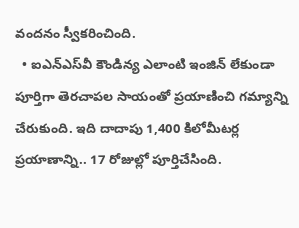వందనం స్వీకరించింది.
  • ఐఎన్‌ఎస్‌వీ కౌండిన్య ఎలాంటి ఇంజిన్‌ లేకుండా పూర్తిగా తెరచాపల సాయంతో ప్రయాణించి గమ్యాన్ని చేరుకుంది. ఇది దాదాపు 1,400 కిలోమీటర్ల ప్రయాణాన్ని.. 17 రోజుల్లో పూర్తిచేసింది.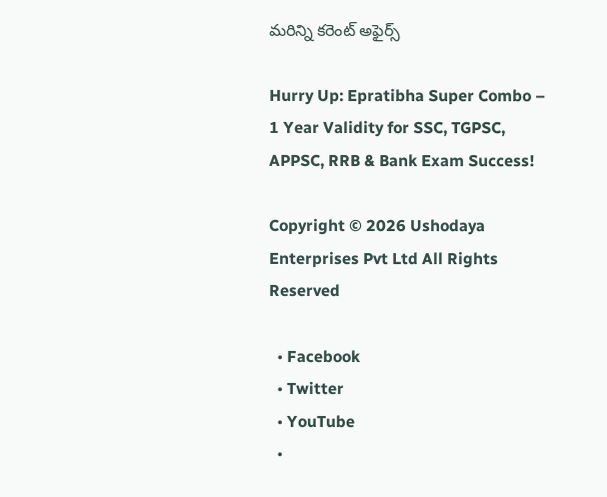మరిన్ని కరెంట్ అఫైర్స్

Hurry Up: Epratibha Super Combo – 1 Year Validity for SSC, TGPSC, APPSC, RRB & Bank Exam Success!

Copyright © 2026 Ushodaya Enterprises Pvt Ltd All Rights Reserved

  • Facebook
  • Twitter
  • YouTube
  •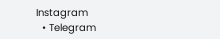Instagram
  • Telegram